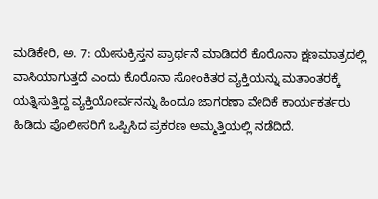ಮಡಿಕೇರಿ, ಅ. 7: ಯೇಸುಕ್ರಿಸ್ತನ ಪ್ರಾರ್ಥನೆ ಮಾಡಿದರೆ ಕೊರೊನಾ ಕ್ಷಣಮಾತ್ರದಲ್ಲಿ ವಾಸಿಯಾಗುತ್ತದೆ ಎಂದು ಕೊರೊನಾ ಸೋಂಕಿತರ ವ್ಯಕ್ತಿಯನ್ನು ಮತಾಂತರಕ್ಕೆ ಯತ್ನಿಸುತ್ತಿದ್ದ ವ್ಯಕ್ತಿಯೋರ್ವನನ್ನು ಹಿಂದೂ ಜಾಗರಣಾ ವೇದಿಕೆ ಕಾರ್ಯಕರ್ತರು ಹಿಡಿದು ಪೊಲೀಸರಿಗೆ ಒಪ್ಪಿಸಿದ ಪ್ರಕರಣ ಅಮ್ಮತ್ತಿಯಲ್ಲಿ ನಡೆದಿದೆ.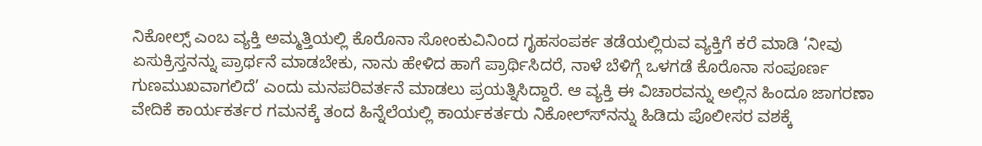ನಿಕೋಲ್ಸ್ ಎಂಬ ವ್ಯಕ್ತಿ ಅಮ್ಮತ್ತಿಯಲ್ಲಿ ಕೊರೊನಾ ಸೋಂಕುವಿನಿಂದ ಗೃಹಸಂಪರ್ಕ ತಡೆಯಲ್ಲಿರುವ ವ್ಯಕ್ತಿಗೆ ಕರೆ ಮಾಡಿ ‘ನೀವು ಏಸುಕ್ರಿಸ್ತನನ್ನು ಪ್ರಾರ್ಥನೆ ಮಾಡಬೇಕು, ನಾನು ಹೇಳಿದ ಹಾಗೆ ಪ್ರಾರ್ಥಿಸಿದರೆ, ನಾಳೆ ಬೆಳಿಗ್ಗೆ ಒಳಗಡೆ ಕೊರೊನಾ ಸಂಪೂರ್ಣ ಗುಣಮುಖವಾಗಲಿದೆ’ ಎಂದು ಮನಪರಿವರ್ತನೆ ಮಾಡಲು ಪ್ರಯತ್ನಿಸಿದ್ದಾರೆ. ಆ ವ್ಯಕ್ತಿ ಈ ವಿಚಾರವನ್ನು ಅಲ್ಲಿನ ಹಿಂದೂ ಜಾಗರಣಾ ವೇದಿಕೆ ಕಾರ್ಯಕರ್ತರ ಗಮನಕ್ಕೆ ತಂದ ಹಿನ್ನೆಲೆಯಲ್ಲಿ ಕಾರ್ಯಕರ್ತರು ನಿಕೋಲ್ಸ್‍ನನ್ನು ಹಿಡಿದು ಪೊಲೀಸರ ವಶಕ್ಕೆ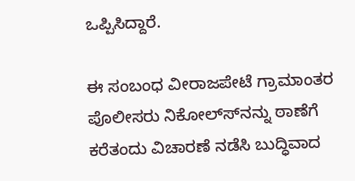ಒಪ್ಪಿಸಿದ್ದಾರೆ.

ಈ ಸಂಬಂಧ ವೀರಾಜಪೇಟೆ ಗ್ರಾಮಾಂತರ ಪೊಲೀಸರು ನಿಕೋಲ್ಸ್‍ನನ್ನು ಠಾಣೆಗೆ ಕರೆತಂದು ವಿಚಾರಣೆ ನಡೆಸಿ ಬುದ್ಧಿವಾದ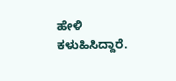ಹೇಳಿ ಕಳುಹಿಸಿದ್ದಾರೆ.